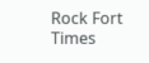Rock Fort Times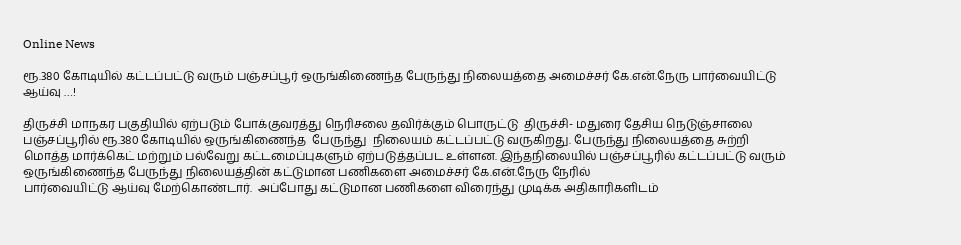Online News

ரூ.380 கோடியில் கட்டப்பட்டு வரும் பஞ்சப்பூர் ஒருங்கிணைந்த பேருந்து நிலையத்தை அமைச்சர் கே.என்.நேரு பார்வையிட்டு ஆய்வு …!

திருச்சி மாநகர பகுதியில் ஏற்படும் போக்குவரத்து நெரிசலை தவிர்க்கும் பொருட்டு  திருச்சி- மதுரை தேசிய நெடுஞ்சாலை பஞ்சப்பூரில் ரூ.380 கோடியில் ஒருங்கிணைந்த  பேருந்து  நிலையம் கட்டப்பட்டு வருகிறது. பேருந்து நிலையத்தை சுற்றி மொத்த மார்க்கெட் மற்றும் பல்வேறு கட்டமைப்புகளும் ஏற்படுத்தப்பட உள்ளன. இந்தநிலையில் பஞ்சப்பூரில் கட்டப்பட்டு வரும் ஒருங்கிணைந்த பேருந்து நிலையத்தின் கட்டுமான பணிகளை அமைச்சர் கே.என்.நேரு நேரில்
பார்வையிட்டு ஆய்வு மேற்கொண்டார்.  அப்போது கட்டுமான பணிகளை விரைந்து முடிக்க அதிகாரிகளிடம்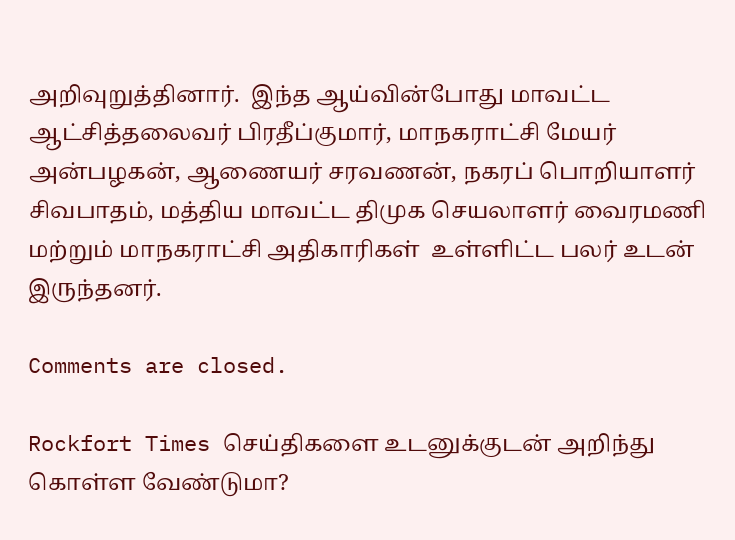அறிவுறுத்தினார்.  இந்த ஆய்வின்போது மாவட்ட ஆட்சித்தலைவர் பிரதீப்குமார், மாநகராட்சி மேயர் அன்பழகன், ஆணையர் சரவணன், நகரப் பொறியாளர் சிவபாதம், மத்திய மாவட்ட திமுக செயலாளர் வைரமணி மற்றும் மாநகராட்சி அதிகாரிகள்  உள்ளிட்ட பலர் உடன் இருந்தனர்.

Comments are closed.

Rockfort Times செய்திகளை உடனுக்குடன் அறிந்து கொள்ள வேண்டுமா?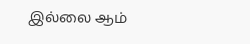இல்லை ஆம்